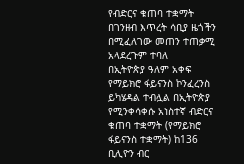የብድርና ቁጠባ ተቋማት በገንዘብ እጥረት ሳቢያ ዜጎችን በሚፈለገው መጠን ተጠቃሚ አላደረጉም ተባለ
በኢትዮጵያ ዓለም አቀፍ የማይክሮ ፋይናንስ ኮንፈረንስ ይካሄዳል ተብሏል በኢትዮጵያ የሚንቀሳቀሱ አነስተኛ ብድርና ቁጠባ ተቋማት (የማይክሮ ፋይናንስ ተቋማት) ከ136 ቢሊዮን ብር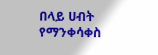በላይ ሀብት የማንቀሳቀስ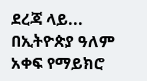ደረጃ ላይ...
በኢትዮጵያ ዓለም አቀፍ የማይክሮ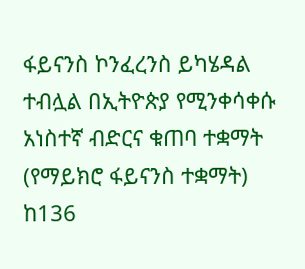ፋይናንስ ኮንፈረንስ ይካሄዳል ተብሏል በኢትዮጵያ የሚንቀሳቀሱ አነስተኛ ብድርና ቁጠባ ተቋማት (የማይክሮ ፋይናንስ ተቋማት) ከ136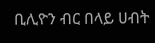ቢሊዮን ብር በላይ ሀብት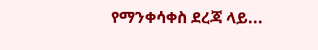የማንቀሳቀስ ደረጃ ላይ...